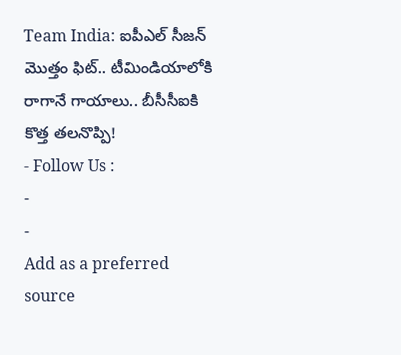Team India: ఐపీఎల్ సీజన్ మొత్తం ఫిట్.. టీమిండియాలోకి రాగానే గాయాలు.. బీసీసీఐకి కొత్త తలనొప్పి!
- Follow Us :
-
-
Add as a preferred
source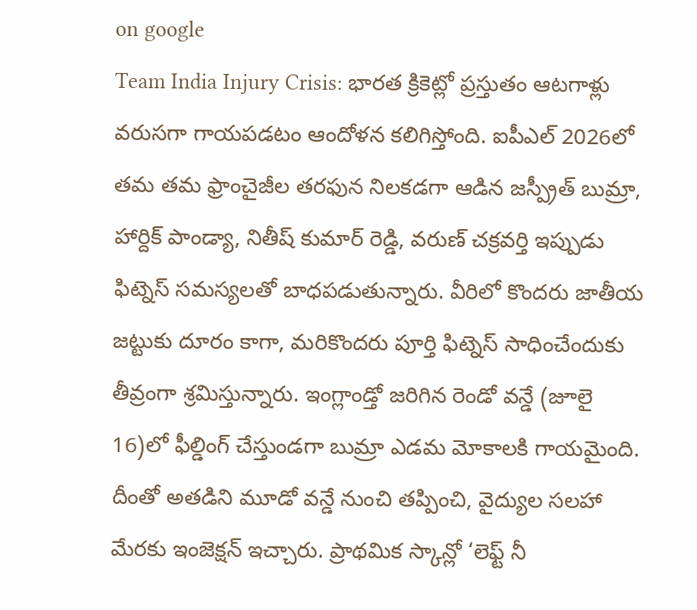on google
Team India Injury Crisis: భారత క్రికెట్లో ప్రస్తుతం ఆటగాళ్లు వరుసగా గాయపడటం ఆందోళన కలిగిస్తోంది. ఐపీఎల్ 2026లో తమ తమ ఫ్రాంచైజీల తరఫున నిలకడగా ఆడిన జస్ప్రీత్ బుమ్రా, హార్దిక్ పాండ్యా, నితీష్ కుమార్ రెడ్డి, వరుణ్ చక్రవర్తి ఇప్పుడు ఫిట్నెస్ సమస్యలతో బాధపడుతున్నారు. వీరిలో కొందరు జాతీయ జట్టుకు దూరం కాగా, మరికొందరు పూర్తి ఫిట్నెస్ సాధించేందుకు తీవ్రంగా శ్రమిస్తున్నారు. ఇంగ్లాండ్తో జరిగిన రెండో వన్డే (జూలై 16)లో ఫీల్డింగ్ చేస్తుండగా బుమ్రా ఎడమ మోకాలకి గాయమైంది. దీంతో అతడిని మూడో వన్డే నుంచి తప్పించి, వైద్యుల సలహా మేరకు ఇంజెక్షన్ ఇచ్చారు. ప్రాథమిక స్కాన్లో ‘లెఫ్ట్ నీ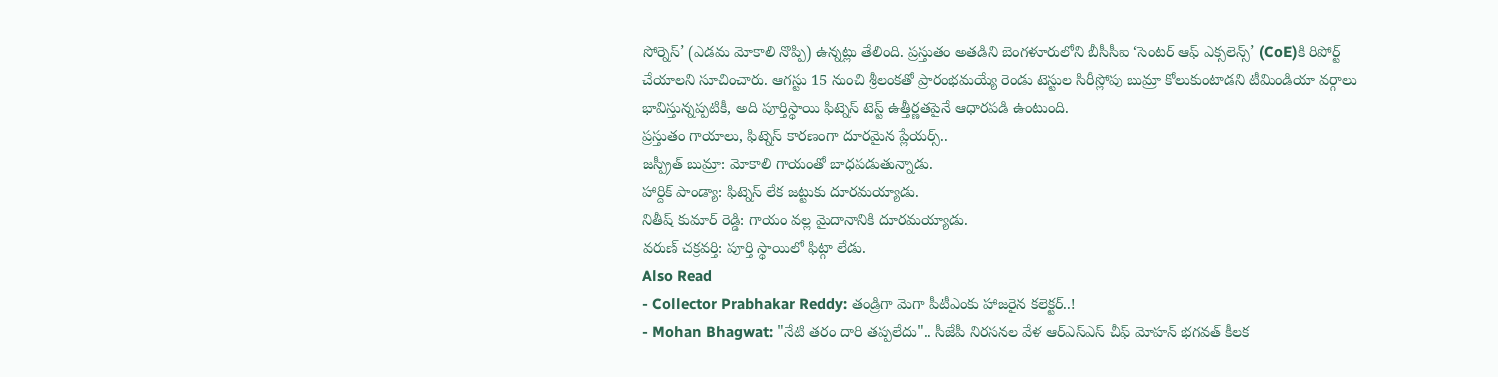సోర్నెస్’ (ఎడమ మోకాలి నొప్పి) ఉన్నట్లు తేలింది. ప్రస్తుతం అతడిని బెంగళూరులోని బీసీసీఐ ‘సెంటర్ ఆఫ్ ఎక్సలెన్స్’ (CoE)కి రిపోర్ట్ చేయాలని సూచించారు. ఆగస్టు 15 నుంచి శ్రీలంకతో ప్రారంభమయ్యే రెండు టెస్టుల సిరీస్లోపు బుమ్రా కోలుకుంటాడని టీమిండియా వర్గాలు భావిస్తున్నప్పటికీ, అది పూర్తిస్థాయి ఫిట్నెస్ టెస్ట్ ఉత్తీర్ణతపైనే ఆధారపడి ఉంటుంది.
ప్రస్తుతం గాయాలు, ఫిట్నెస్ కారణంగా దూరమైన ప్లేయర్స్..
జస్ప్రీత్ బుమ్రా: మోకాలి గాయంతో బాధపడుతున్నాడు.
హార్దిక్ పాండ్యా: ఫిట్నెస్ లేక జట్టుకు దూరమయ్యాడు.
నితీష్ కుమార్ రెడ్డి: గాయం వల్ల మైదానానికి దూరమయ్యాడు.
వరుణ్ చక్రవర్తి: పూర్తి స్థాయిలో ఫిట్గా లేడు.
Also Read
- Collector Prabhakar Reddy: తండ్రిగా మెగా పీటీఎంకు హాజరైన కలెక్టర్..!
- Mohan Bhagwat: "నేటి తరం దారి తప్పలేదు".. సీజేపీ నిరసనల వేళ ఆర్ఎస్ఎస్ చీఫ్ మోహన్ భగవత్ కీలక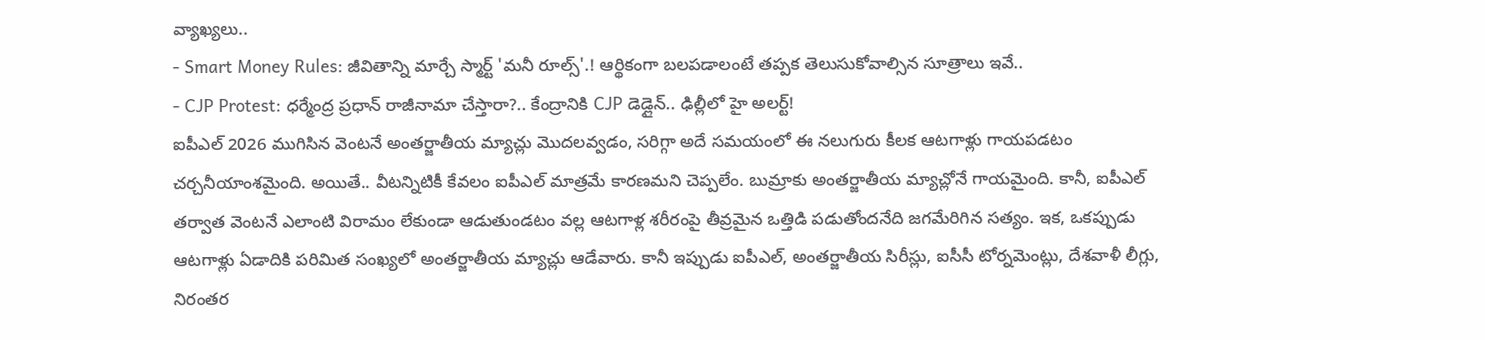వ్యాఖ్యలు..
- Smart Money Rules: జీవితాన్ని మార్చే స్మార్ట్ 'మనీ రూల్స్'.! ఆర్థికంగా బలపడాలంటే తప్పక తెలుసుకోవాల్సిన సూత్రాలు ఇవే..
- CJP Protest: ధర్మేంద్ర ప్రధాన్ రాజీనామా చేస్తారా?.. కేంద్రానికి CJP డెడ్లైన్.. ఢిల్లీలో హై అలర్ట్!
ఐపీఎల్ 2026 ముగిసిన వెంటనే అంతర్జాతీయ మ్యాచ్లు మొదలవ్వడం, సరిగ్గా అదే సమయంలో ఈ నలుగురు కీలక ఆటగాళ్లు గాయపడటం చర్చనీయాంశమైంది. అయితే.. వీటన్నిటికీ కేవలం ఐపీఎల్ మాత్రమే కారణమని చెప్పలేం. బుమ్రాకు అంతర్జాతీయ మ్యాచ్లోనే గాయమైంది. కానీ, ఐపీఎల్ తర్వాత వెంటనే ఎలాంటి విరామం లేకుండా ఆడుతుండటం వల్ల ఆటగాళ్ల శరీరంపై తీవ్రమైన ఒత్తిడి పడుతోందనేది జగమేరిగిన సత్యం. ఇక, ఒకప్పుడు ఆటగాళ్లు ఏడాదికి పరిమిత సంఖ్యలో అంతర్జాతీయ మ్యాచ్లు ఆడేవారు. కానీ ఇప్పుడు ఐపీఎల్, అంతర్జాతీయ సిరీస్లు, ఐసీసీ టోర్నమెంట్లు, దేశవాళీ లీగ్లు, నిరంతర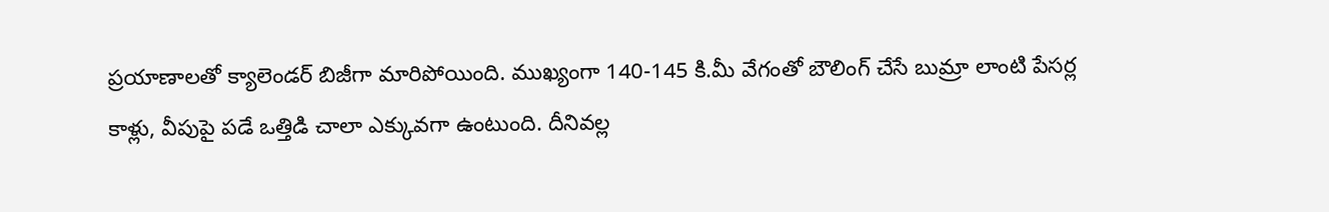ప్రయాణాలతో క్యాలెండర్ బిజీగా మారిపోయింది. ముఖ్యంగా 140-145 కి.మీ వేగంతో బౌలింగ్ చేసే బుమ్రా లాంటి పేసర్ల కాళ్లు, వీపుపై పడే ఒత్తిడి చాలా ఎక్కువగా ఉంటుంది. దీనివల్ల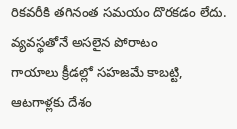రికవరీకి తగినంత సమయం దొరకడం లేదు.
వ్యవస్థతోనే అసలైన పోరాటం
గాయాలు క్రీడల్లో సహజమే కాబట్టి, ఆటగాళ్లకు దేశం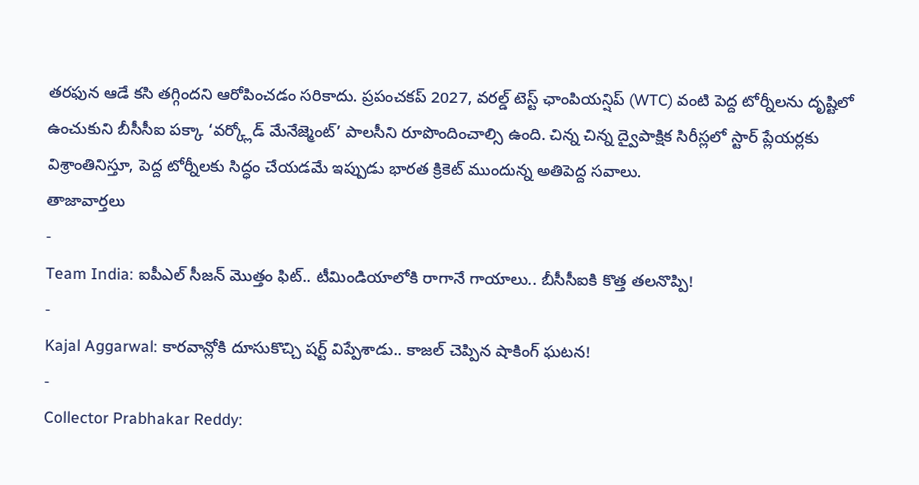తరఫున ఆడే కసి తగ్గిందని ఆరోపించడం సరికాదు. ప్రపంచకప్ 2027, వరల్డ్ టెస్ట్ ఛాంపియన్షిప్ (WTC) వంటి పెద్ద టోర్నీలను దృష్టిలో ఉంచుకుని బీసీసీఐ పక్కా ‘వర్క్లోడ్ మేనేజ్మెంట్’ పాలసీని రూపొందించాల్సి ఉంది. చిన్న చిన్న ద్వైపాక్షిక సిరీస్లలో స్టార్ ప్లేయర్లకు విశ్రాంతినిస్తూ, పెద్ద టోర్నీలకు సిద్ధం చేయడమే ఇప్పుడు భారత క్రికెట్ ముందున్న అతిపెద్ద సవాలు.
తాజావార్తలు
-
Team India: ఐపీఎల్ సీజన్ మొత్తం ఫిట్.. టీమిండియాలోకి రాగానే గాయాలు.. బీసీసీఐకి కొత్త తలనొప్పి!
-
Kajal Aggarwal: కారవాన్లోకి దూసుకొచ్చి షర్ట్ విప్పేశాడు.. కాజల్ చెప్పిన షాకింగ్ ఘటన!
-
Collector Prabhakar Reddy: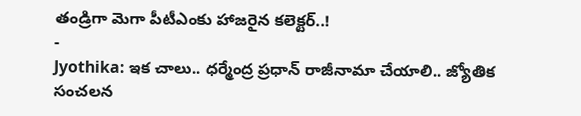తండ్రిగా మెగా పీటీఎంకు హాజరైన కలెక్టర్..!
-
Jyothika: ఇక చాలు.. ధర్మేంద్ర ప్రధాన్ రాజీనామా చేయాలి.. జ్యోతిక సంచలన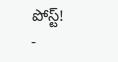పోస్ట్!
-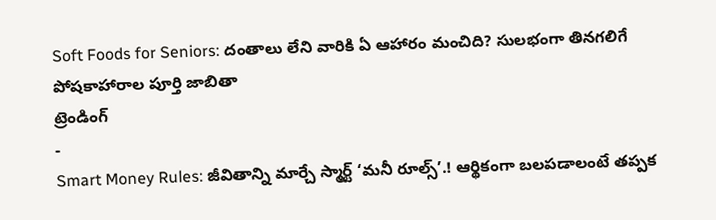Soft Foods for Seniors: దంతాలు లేని వారికి ఏ ఆహారం మంచిది? సులభంగా తినగలిగే పోషకాహారాల పూర్తి జాబితా
ట్రెండింగ్
-
Smart Money Rules: జీవితాన్ని మార్చే స్మార్ట్ ‘మనీ రూల్స్’.! ఆర్థికంగా బలపడాలంటే తప్పక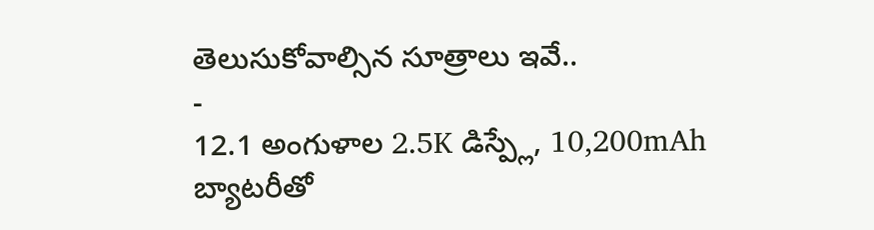తెలుసుకోవాల్సిన సూత్రాలు ఇవే..
-
12.1 అంగుళాల 2.5K డిస్ప్లే, 10,200mAh బ్యాటరీతో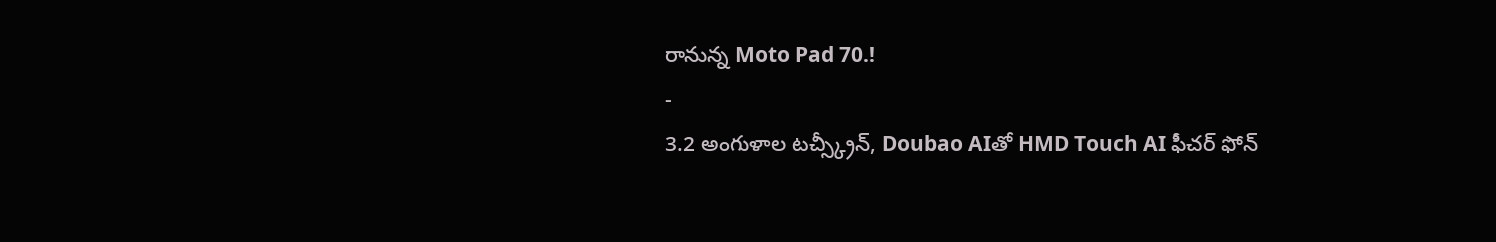రానున్న Moto Pad 70.!
-
3.2 అంగుళాల టచ్స్క్రీన్, Doubao AIతో HMD Touch AI ఫీచర్ ఫోన్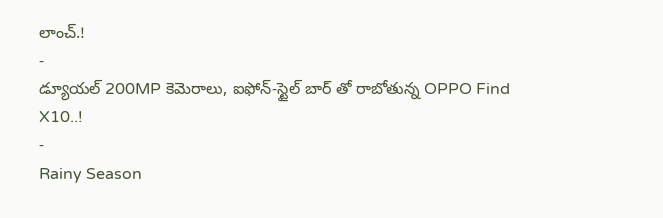లాంచ్.!
-
డ్యూయల్ 200MP కెమెరాలు, ఐఫోన్-స్టైల్ బార్ తో రాబోతున్న OPPO Find X10..!
-
Rainy Season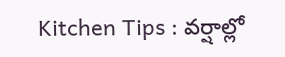Kitchen Tips : వర్షాల్లో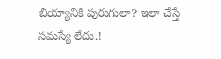బియ్యానికి పురుగులా? ఇలా చేస్తే సమస్యే లేదు.!